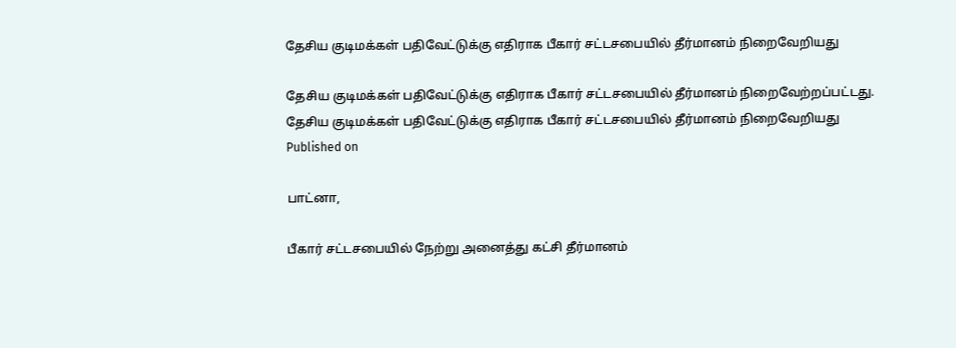தேசிய குடிமக்கள் பதிவேட்டுக்கு எதிராக பீகார் சட்டசபையில் தீர்மானம் நிறைவேறியது

தேசிய குடிமக்கள் பதிவேட்டுக்கு எதிராக பீகார் சட்டசபையில் தீர்மானம் நிறைவேற்றப்பட்டது.
தேசிய குடிமக்கள் பதிவேட்டுக்கு எதிராக பீகார் சட்டசபையில் தீர்மானம் நிறைவேறியது
Published on

பாட்னா,

பீகார் சட்டசபையில் நேற்று அனைத்து கட்சி தீர்மானம்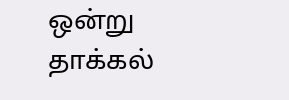ஒன்று தாக்கல்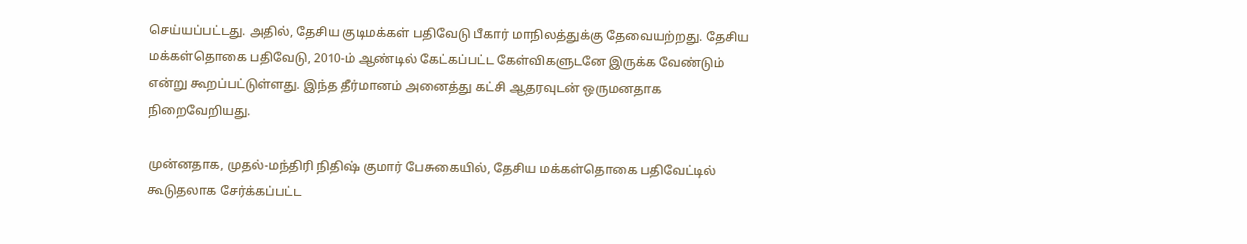செய்யப்பட்டது. அதில், தேசிய குடிமக்கள் பதிவேடு பீகார் மாநிலத்துக்கு தேவையற்றது. தேசிய மக்கள்தொகை பதிவேடு, 2010-ம் ஆண்டில் கேட்கப்பட்ட கேள்விகளுடனே இருக்க வேண்டும் என்று கூறப்பட்டுள்ளது. இந்த தீர்மானம் அனைத்து கட்சி ஆதரவுடன் ஒருமனதாக நிறைவேறியது.

முன்னதாக, முதல்-மந்திரி நிதிஷ் குமார் பேசுகையில், தேசிய மக்கள்தொகை பதிவேட்டில் கூடுதலாக சேர்க்கப்பட்ட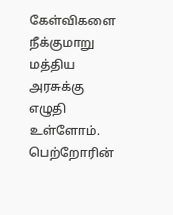கேள்விகளை நீக்குமாறு மத்திய அரசுக்கு எழுதி உள்ளோம். பெற்றோரின்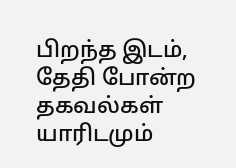பிறந்த இடம், தேதி போன்ற தகவல்கள் யாரிடமும்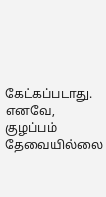கேட்கப்படாது. எனவே, குழப்பம் தேவையில்லை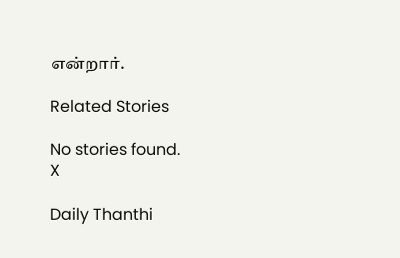என்றார்.

Related Stories

No stories found.
X

Daily Thanthi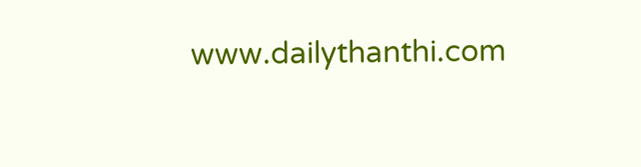www.dailythanthi.com